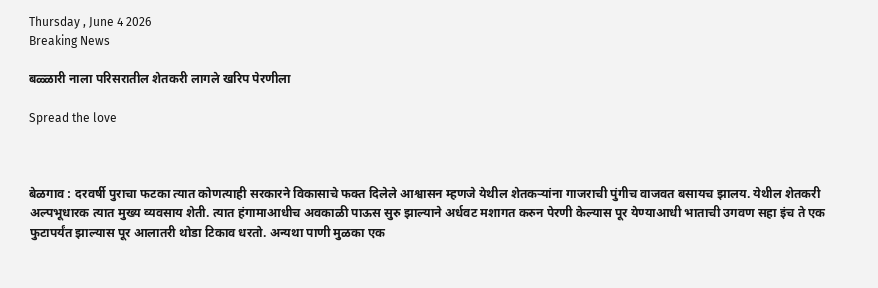Thursday , June 4 2026
Breaking News

बळ्ळारी नाला परिसरातील शेतकरी लागले खरिप पेरणीला

Spread the love



बेळगाव : दरवर्षी पुराचा फटका त्यात कोणत्याही सरकारने विकासाचे फक्त दिलेले आश्वासन म्हणजे येथील शेतकऱ्यांना गाजराची पुंगीच वाजवत बसायच झालय. येथील शेतकरी अल्पभूधारक त्यात मुख्य व्यवसाय शेती. त्यात हंगामाआधीच अवकाळी पाऊस सुरु झाल्याने अर्धवट मशागत करुन पेरणी केल्यास पूर येण्याआधी भाताची उगवण सहा इंच ते एक फुटापर्यंत झाल्यास पूर आलातरी थोडा टिकाव धरतो. अन्यथा पाणी मुळका एक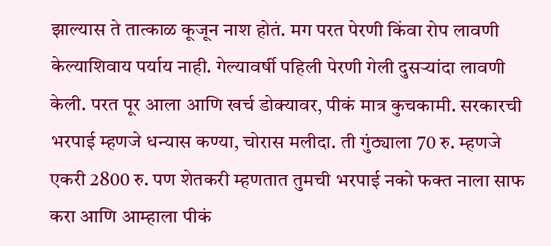झाल्यास ते तात्काळ कूजून नाश होतं. मग परत पेरणी किंवा रोप लावणी केल्याशिवाय पर्याय नाही. गेल्यावर्षी पहिली पेरणी गेली दुसऱ्यांदा लावणी केली. परत पूर आला आणि खर्च डोक्यावर, पीकं मात्र कुचकामी. सरकारची भरपाई म्हणजे धन्यास कण्या, चोरास मलीदा. ती गुंठ्याला 70 रु. म्हणजे एकरी 2800 रु. पण शेतकरी म्हणतात तुमची भरपाई नको फक्त नाला साफ करा आणि आम्हाला पीकं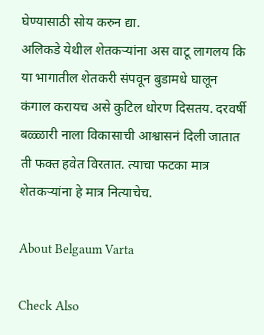घेण्यासाठी सोय करुन द्या.
अलिकडे येथील शेतकऱ्यांना अस वाटू लागलय कि या भागातील शेतकरी संपवून बुडामधे घालून कंगाल करायच असे कुटिल धोरण दिसतय. दरवर्षी बळ्ळारी नाला विकासाची आश्वासनं दिली जातात ती फक्त हवेत विरतात. त्याचा फटका मात्र शेतकऱ्यांना हे मात्र नित्याचेच.

About Belgaum Varta

Check Also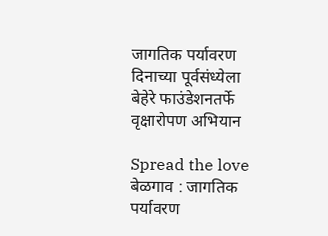जागतिक पर्यावरण दिनाच्या पूर्वसंध्येला बेहेरे फाउंडेशनतर्फे वृक्षारोपण अभियान

Spread the love  बेळगाव : जागतिक पर्यावरण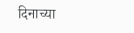दिनाच्या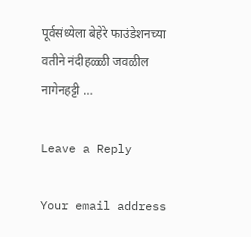पूर्वसंध्येला बेहेरे फाउंडेशनच्या वतीने नंदीहळ्ळी जवळील नागेनहट्टी …

Leave a Reply

Your email address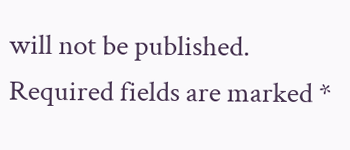will not be published. Required fields are marked *